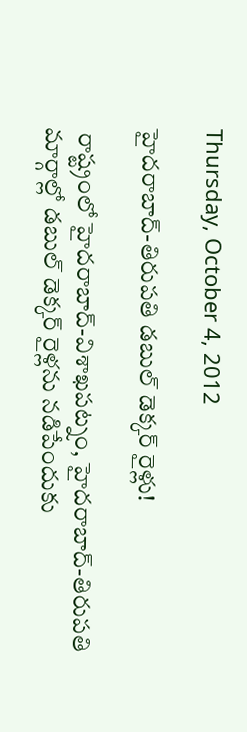Thursday, October 4, 2012

హైదరాబాద్-తిరుపతి డబుల్ డెక్కర్ రైళ్లు!

 రాష్ట్రంలో హైదరాబాద్-విశాఖపట్నం, హైదరాబాద్-తిరుపతి మార్గాల్లో డబుల్ డెక్కర్ రైళ్లను నడిపేందుకు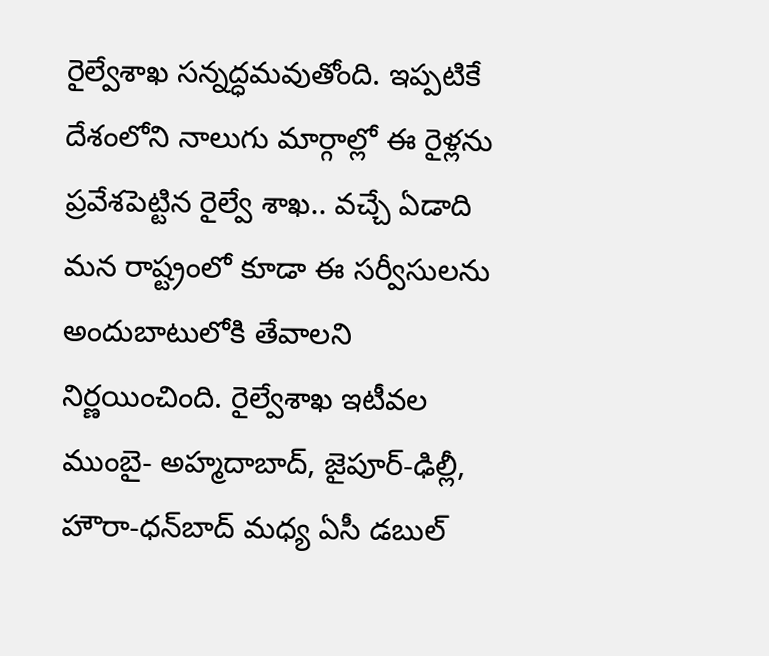రైల్వేశాఖ సన్నద్ధమవుతోంది. ఇప్పటికే దేశంలోని నాలుగు మార్గాల్లో ఈ రైళ్లను ప్రవేశపెట్టిన రైల్వే శాఖ.. వచ్చే ఏడాది మన రాష్ట్రంలో కూడా ఈ సర్వీసులను అందుబాటులోకి తేవాలని నిర్ణయించింది. రైల్వేశాఖ ఇటీవల ముంబై- అహ్మదాబాద్, జైపూర్-ఢిల్లీ, హౌరా-ధన్‌బాద్ మధ్య ఏసీ డబుల్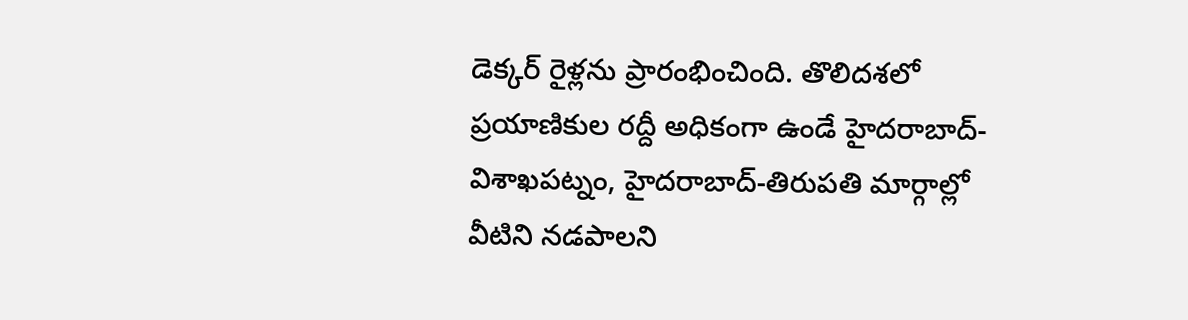డెక్కర్ రైళ్లను ప్రారంభించింది. తొలిదశలో ప్రయాణికుల రద్దీ అధికంగా ఉండే హైదరాబాద్-విశాఖపట్నం, హైదరాబాద్-తిరుపతి మార్గాల్లో వీటిని నడపాలని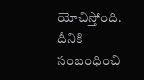యోచిస్తోంది. దీనికి సంబంధించి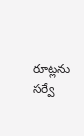రూట్లను సర్వే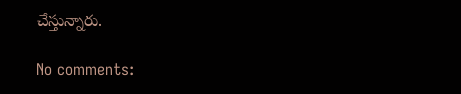చేస్తున్నారు.

No comments: